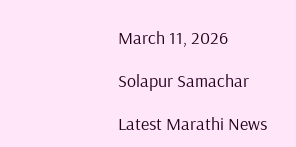March 11, 2026

Solapur Samachar

Latest Marathi News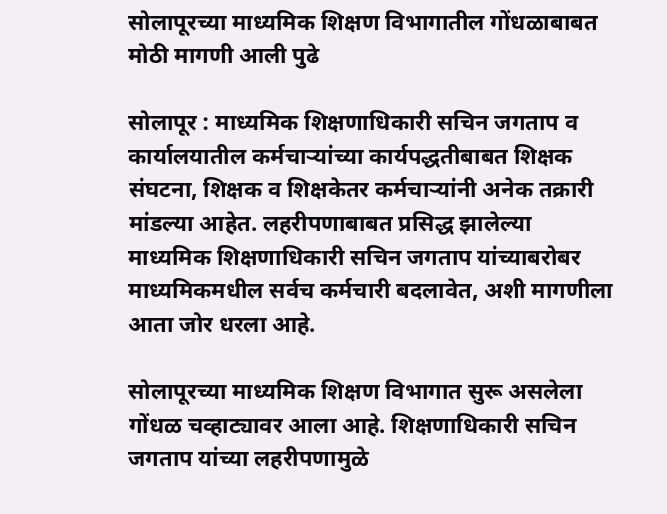सोलापूरच्या माध्यमिक शिक्षण विभागातील गोंधळाबाबत मोठी मागणी आली पुढे

सोलापूर : माध्यमिक शिक्षणाधिकारी सचिन जगताप व कार्यालयातील कर्मचाऱ्यांच्या कार्यपद्धतीबाबत शिक्षक संघटना, शिक्षक व शिक्षकेतर कर्मचाऱ्यांनी अनेक तक्रारी मांडल्या आहेत. लहरीपणाबाबत प्रसिद्ध झालेल्या माध्यमिक शिक्षणाधिकारी सचिन जगताप यांच्याबरोबर माध्यमिकमधील सर्वच कर्मचारी बदलावेत, अशी मागणीला आता जोर धरला आहे.

सोलापूरच्या माध्यमिक शिक्षण विभागात सुरू असलेला गोंधळ चव्हाट्यावर आला आहे. शिक्षणाधिकारी सचिन जगताप यांच्या लहरीपणामुळे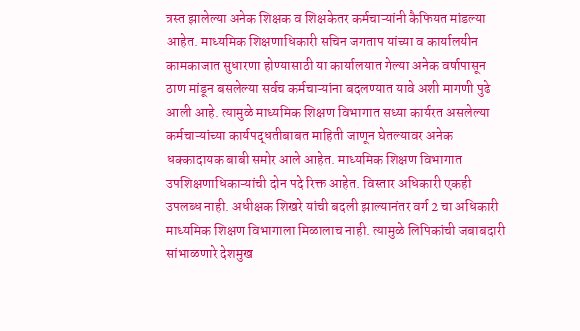त्रस्त झालेल्या अनेक शिक्षक व शिक्षकेतर कर्मचाऱ्यांनी कैफियत मांडल्या आहेत. माध्यमिक शिक्षणाधिकारी सचिन जगताप यांच्या व कार्यालयीन कामकाजात सुधारणा होण्यासाठी या कार्यालयात गेल्या अनेक वर्षापासून ठाण मांडून बसलेल्या सर्वच कर्मचाऱ्यांना बदलण्यात यावे अशी मागणी पुढे आली आहे. त्यामुळे माध्यमिक शिक्षण विभागात सध्या कार्यरत असलेल्या कर्मचाऱ्यांच्या कार्यपद्धतीबाबत माहिती जाणून घेतल्यावर अनेक धक्कादायक बाबी समोर आले आहेत. माध्यमिक शिक्षण विभागात उपशिक्षणाधिकाऱ्यांची दोन पदे रिक्त आहेत. विस्तार अधिकारी एकही उपलब्ध नाही. अधीक्षक शिखरे यांची बदली झाल्यानंतर वर्ग 2 चा अधिकारी माध्यमिक शिक्षण विभागाला मिळालाच नाही. त्यामुळे लिपिकांची जबाबदारी सांभाळणारे देशमुख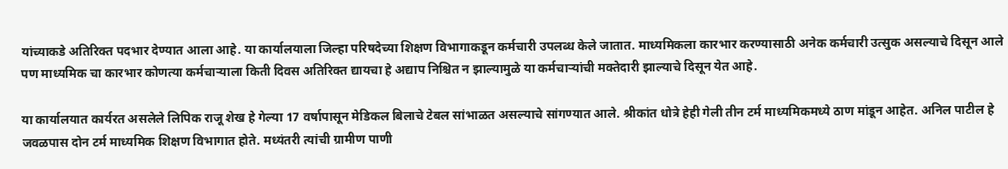यांच्याकडे अतिरिक्त पदभार देण्यात आला आहे. या कार्यालयाला जिल्हा परिषदेच्या शिक्षण विभागाकडून कर्मचारी उपलब्ध केले जातात. माध्यमिकला कारभार करण्यासाठी अनेक कर्मचारी उत्सुक असल्याचे दिसून आले पण माध्यमिक चा कारभार कोणत्या कर्मचाऱ्याला किती दिवस अतिरिक्त द्यायचा हे अद्याप निश्चित न झाल्यामुळे या कर्मचाऱ्यांची मक्तेदारी झाल्याचे दिसून येत आहे.

या कार्यालयात कार्यरत असलेले लिपिक राजू शेख हे गेल्या 17 वर्षापासून मेडिकल बिलाचे टेबल सांभाळत असल्याचे सांगण्यात आले. श्रीकांत धोत्रे हेही गेली तीन टर्म माध्यमिकमध्ये ठाण मांडून आहेत. अनिल पाटील हे जवळपास दोन टर्म माध्यमिक शिक्षण विभागात होते. मध्यंतरी त्यांची ग्रामीण पाणी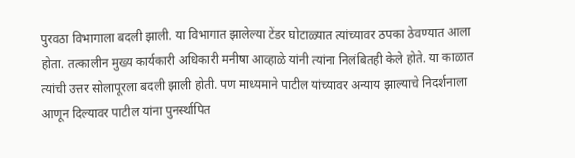पुरवठा विभागाला बदली झाली. या विभागात झालेल्या टेंडर घोटाळ्यात त्यांच्यावर ठपका ठेवण्यात आला होता. तत्कालीन मुख्य कार्यकारी अधिकारी मनीषा आव्हाळे यांनी त्यांना निलंबितही केले होते. या काळात त्यांची उत्तर सोलापूरला बदली झाली होती. पण माध्यमाने पाटील यांच्यावर अन्याय झाल्याचे निदर्शनाला आणून दिल्यावर पाटील यांना पुनर्स्थापित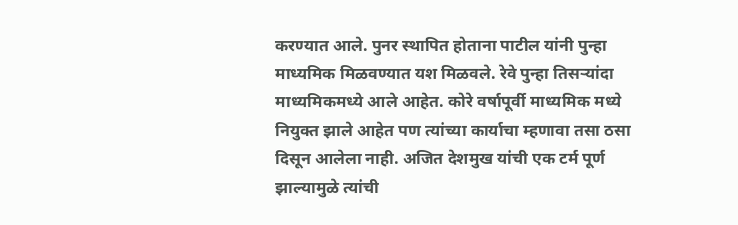करण्यात आले. पुनर स्थापित होताना पाटील यांनी पुन्हा माध्यमिक मिळवण्यात यश मिळवले. रेवे पुन्हा तिसऱ्यांदा माध्यमिकमध्ये आले आहेत. कोरे वर्षापूर्वी माध्यमिक मध्ये नियुक्त झाले आहेत पण त्यांच्या कार्याचा म्हणावा तसा ठसा दिसून आलेला नाही. अजित देशमुख यांची एक टर्म पूर्ण झाल्यामुळे त्यांची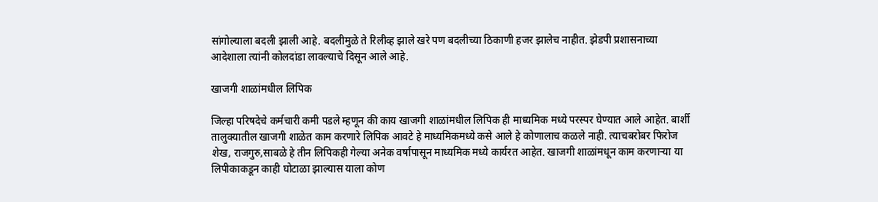सांगोल्याला बदली झाली आहे. बदलीमुळे ते रिलीव्ह झाले खरे पण बदलीच्या ठिकाणी हजर झालेच नाहीत. झेडपी प्रशासनाच्या आदेशाला त्यांनी कोलदांडा लावल्याचे दिसून आले आहे.

खाजगी शाळांमधील लिपिक

जिल्हा परिषदेचे कर्मचारी कमी पडले म्हणून की काय खाजगी शाळांमधील लिपिक ही माध्यमिक मध्ये परस्पर घेण्यात आले आहेत. बार्शी तालुक्यातील खाजगी शाळेत काम करणारे लिपिक आवटे हे माध्यमिकमध्ये कसे आले हे कोणालाच कळले नाही. त्याचबरोबर फिरोज शेख, राजगुरु,साबळे हे तीन लिपिकही गेल्या अनेक वर्षापासून माध्यमिक मध्ये कार्यरत आहेत. खाजगी शाळांमधून काम करणाऱ्या या लिपीकाकडून काही घोटाळा झाल्यास याला कोण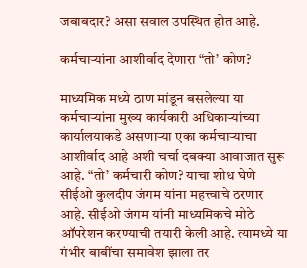जबाबदार? असा सवाल उपस्थित होत आहे.

कर्मचाऱ्यांना आशीर्वाद देणारा “तो’ कोण?

माध्यमिक मध्ये ठाण मांडून बसलेल्या या कर्मचाऱ्यांना मुख्य कार्यकारी अधिकाऱ्यांच्या कार्यालयाकडे असणाऱ्या एका कर्मचाऱ्याचा आशीर्वाद आहे अशी चर्चा दबक्या आवाजात सुरू आहे. “तो’ कर्मचारी कोण? याचा शोध घेणे सीईओ कुलदीप जंगम यांना महत्त्वाचे ठरणार आहे. सीईओ जंगम यांनी माध्यमिकचे मोठे ऑपरेशन करण्याची तयारी केली आहे. त्यामध्ये या गंभीर बाबींचा समावेश झाला तर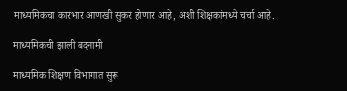माध्यमिकचा कारभार आणखी सुकर होणार आहे, अशी शिक्षकांमध्ये चर्चा आहे.

माध्यमिकची झाली बदनामी

माध्यमिक शिक्षण विभागात सुरू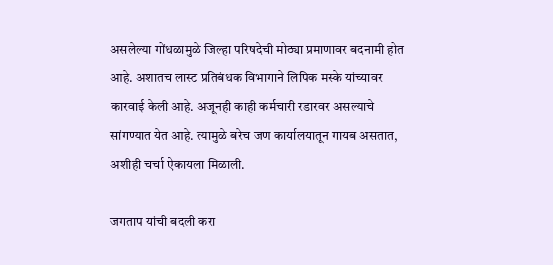असलेल्या गोंधळामुळे जिल्हा परिषदेची मोठ्या प्रमाणावर बदनामी होत आहे. अशातच लास्ट प्रतिबंधक विभागाने लिपिक मस्के यांच्यावर कारवाई केली आहे. अजूनही काही कर्मचारी रडारवर असल्याचे सांगण्यात येत आहे. त्यामुळे बरेच जण कार्यालयातून गायब असतात, अशीही चर्चा ऐकायला मिळाली.

जगताप यांची बदली करा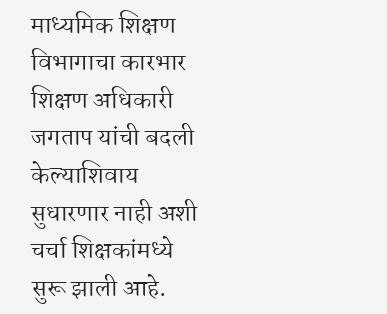माध्यमिक शिक्षण विभागाचा कारभार शिक्षण अधिकारी जगताप यांची बदली केल्याशिवाय सुधारणार नाही अशी चर्चा शिक्षकांमध्ये सुरू झाली आहे.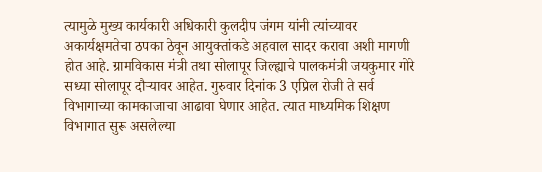त्यामुळे मुख्य कार्यकारी अधिकारी कुलदीप जंगम यांनी त्यांच्यावर अकार्यक्षमतेचा ठपका ठेवून आयुक्तांकडे अहवाल सादर करावा अशी मागणी होत आहे. ग्रामविकास मंत्री तथा सोलापूर जिल्ह्याचे पालकमंत्री जयकुमार गोरे सध्या सोलापूर दौऱ्यावर आहेत. गुरुवार दिनांक 3 एप्रिल रोजी ते सर्व विभागाच्या कामकाजाचा आढावा घेणार आहेत. त्यात माध्यमिक शिक्षण विभागात सुरू असलेल्या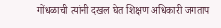गोंधळाची त्यांनी दखल घेत शिक्षण अधिकारी जगताप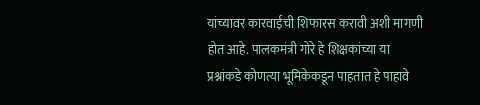यांच्यावर कारवाईची शिफारस करावी अशी मागणी होत आहे. पालकमंत्री गोरे हे शिक्षकांच्या या प्रश्नांकडे कोणत्या भूमिकेकडून पाहतात हे पाहावे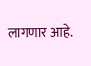लागणार आहे.